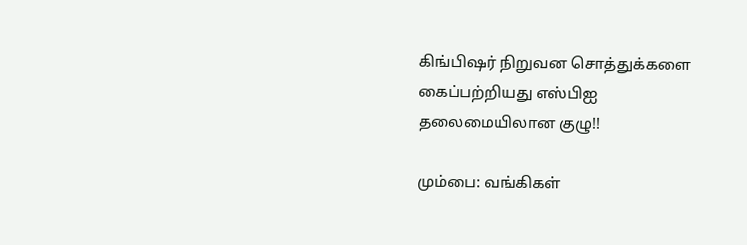கிங்பிஷர் நிறுவன சொத்துக்களை கைப்பற்றியது எஸ்பிஐ தலைமையிலான குழு!!

மும்பை: வங்கிகள்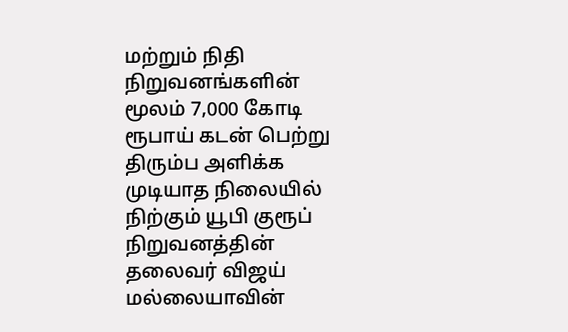மற்றும் நிதி நிறுவனங்களின் மூலம் 7,000 கோடி ரூபாய் கடன் பெற்று திரும்ப அளிக்க முடியாத நிலையில் நிற்கும் யூபி குரூப் நிறுவனத்தின் தலைவர் விஜய் மல்லையாவின்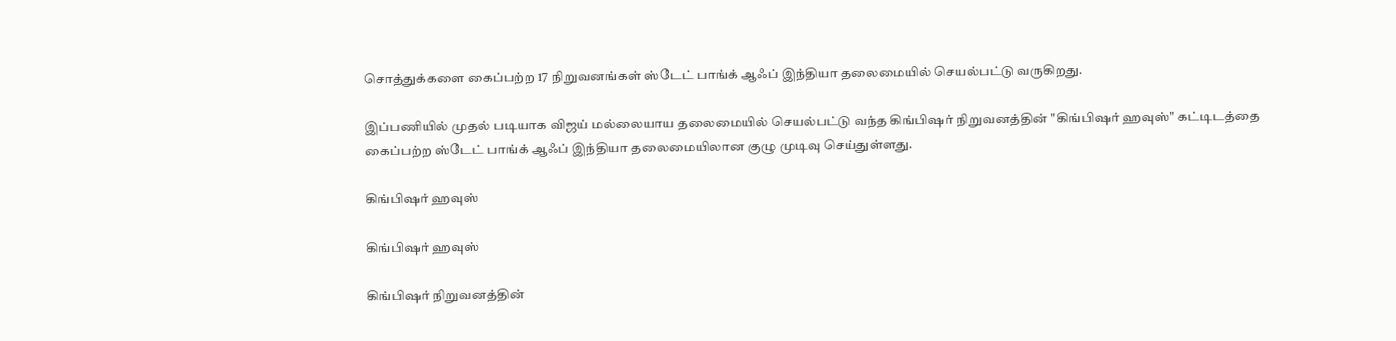சொத்துக்களை கைப்பற்ற 17 நிறுவனங்கள் ஸ்டேட் பாங்க் ஆஃப் இந்தியா தலைமையில் செயல்பட்டு வருகிறது.

இப்பணியில் முதல் படியாக விஜய் மல்லையாய தலைமையில் செயல்பட்டு வந்த கிங்பிஷர் நிறுவனத்தின் "கிங்பிஷர் ஹவுஸ்" கட்டிடத்தை கைப்பற்ற ஸ்டேட் பாங்க் ஆஃப் இந்தியா தலைமையிலான குழு முடிவு செய்துள்ளது.

கிங்பிஷர் ஹவுஸ்

கிங்பிஷர் ஹவுஸ்

கிங்பிஷர் நிறுவனத்தின்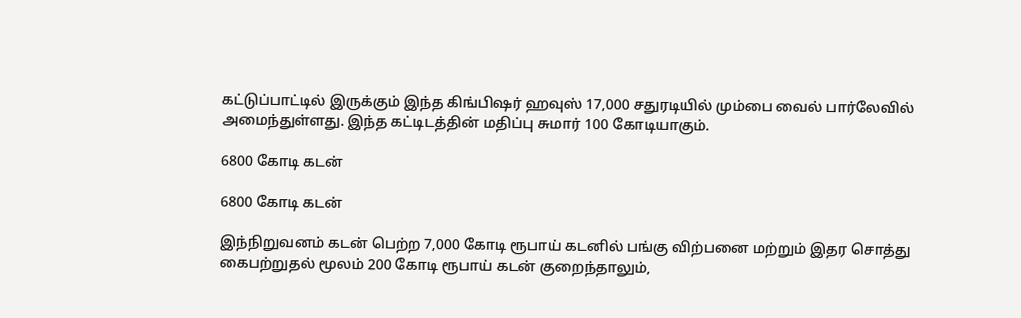கட்டுப்பாட்டில் இருக்கும் இந்த கிங்பிஷர் ஹவுஸ் 17,000 சதுரடியில் மும்பை வைல் பார்லேவில் அமைந்துள்ளது. இந்த கட்டிடத்தின் மதிப்பு சுமார் 100 கோடியாகும்.

6800 கோடி கடன்

6800 கோடி கடன்

இந்நிறுவனம் கடன் பெற்ற 7,000 கோடி ரூபாய் கடனில் பங்கு விற்பனை மற்றும் இதர சொத்து கைபற்றுதல் மூலம் 200 கோடி ரூபாய் கடன் குறைந்தாலும்,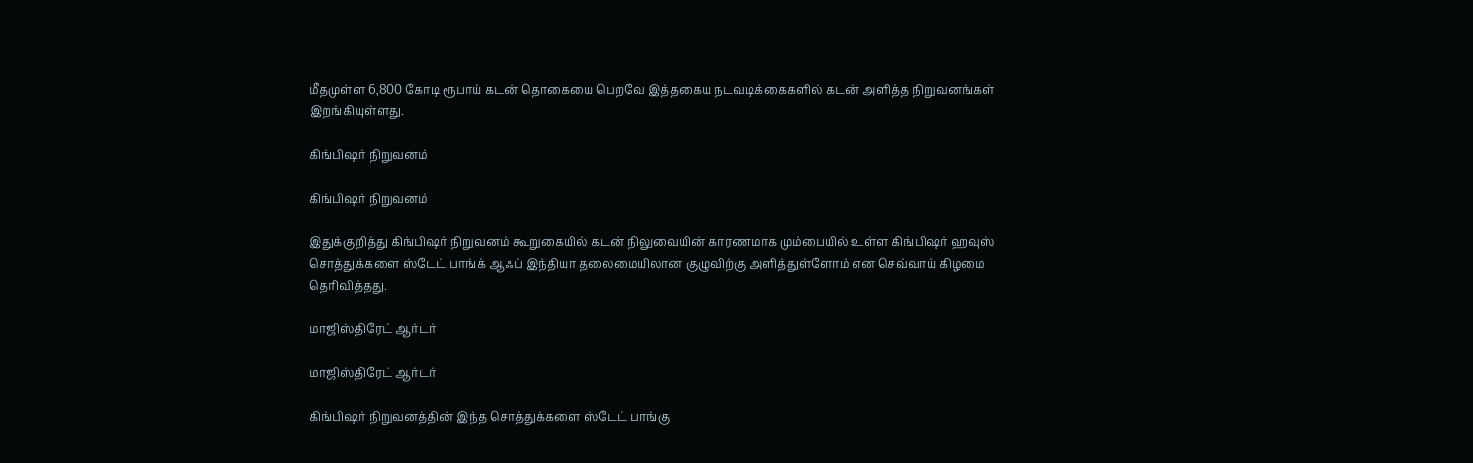மீதமுள்ள 6,800 கோடி ரூபாய் கடன் தொகையை பெறவே இத்தகைய நடவடிக்கைகளில் கடன் அளித்த நிறுவனங்கள் இறங்கியுள்ளது.

கிங்பிஷர் நிறுவனம்

கிங்பிஷர் நிறுவனம்

இதுக்குறித்து கிங்பிஷர் நிறுவனம் கூறுகையில் கடன் நிலுவையின் காரணமாக மும்பையில் உள்ள கிங்பிஷர் ஹவுஸ் சொத்துக்களை ஸ்டேட் பாங்க் ஆஃப் இந்தியா தலைமையிலான குழுவிற்கு அளித்துள்ளோம் என செவ்வாய் கிழமை தெரிவித்தது.

மாஜிஸ்திரேட் ஆர்டர்

மாஜிஸ்திரேட் ஆர்டர்

கிங்பிஷர் நிறுவனத்தின் இந்த சொத்துக்களை ஸ்டேட் பாங்கு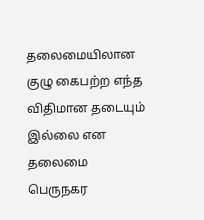தலைமையிலான குழு கைபற்ற எந்த விதிமான தடையும் இல்லை என தலைமை பெருநகர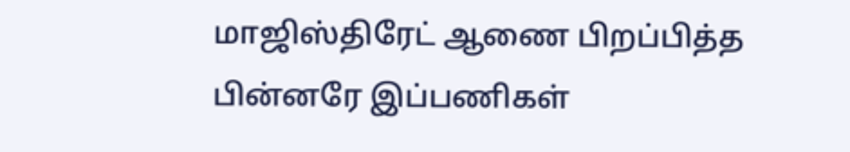மாஜிஸ்திரேட் ஆணை பிறப்பித்த பின்னரே இப்பணிகள்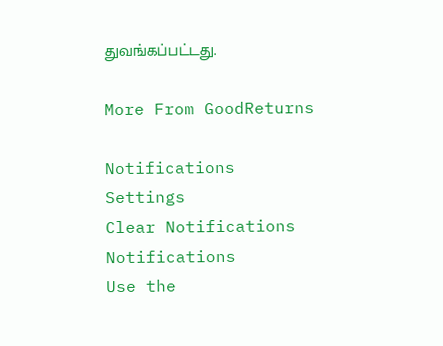துவங்கப்பட்டது.

More From GoodReturns

Notifications
Settings
Clear Notifications
Notifications
Use the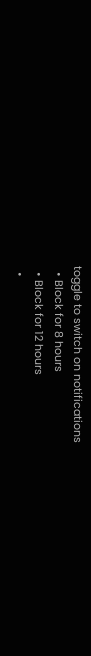toggle to switch on notifications
  • Block for 8 hours
  • Block for 12 hours
  •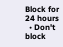Block for 24 hours
  • Don't block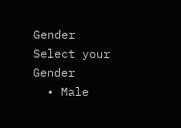Gender
Select your Gender
  • Male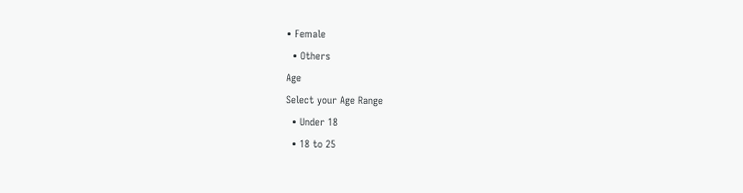• Female
  • Others
Age
Select your Age Range
  • Under 18
  • 18 to 25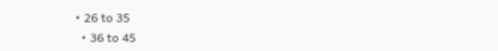• 26 to 35
  • 36 to 45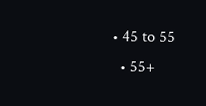• 45 to 55
  • 55+